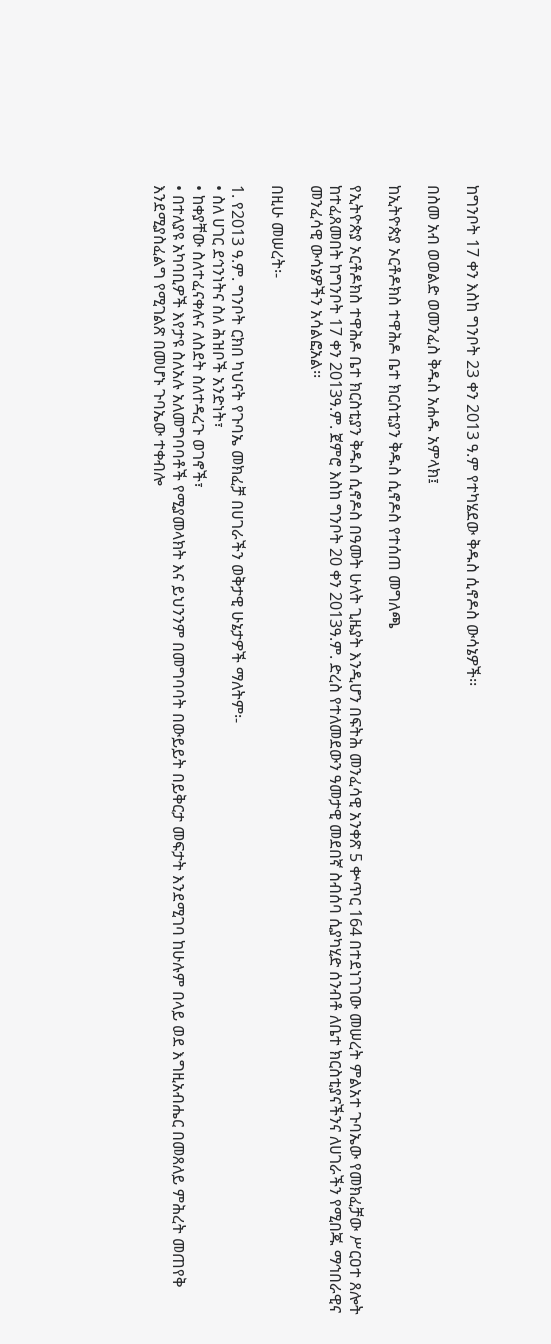ከግንቦት 17 ቀን እስከ ግንቦት 23 ቀን 2013 ዓ.ም የተካሄደው ቅዱስ ሲኖዶስ ውሳኔዎች፡፡

በስመ አብ ወወልድ ወመንፈስ ቅዱስ አሐዱ አምላክ፤

ከኢትዮጵያ ኦርቶዶክስ ተዋሕዶ ቤተ ክርስቲያን ቅዱስ ሲኖዶስ የተሰጠ መግለጫ

የኢትዮጵያ ኦርቶዶክስ ተዋሕዶ ቤተ ክርስቲያን ቅዱስ ሲኖዶስ በዓመት ሁለት ጊዜያት እንዲሆን በፍትሕ መንፈሳዊ አንቀጽ 5 ቍጥር 164 በተደነገገው መሠረት ምልአተ ጉባኤው የመክፈቻው ሥርዐተ ጸሎት ከተፈጸመበት ከግንቦት 17 ቀን 2013ዓ.ም. ጀምሮ እስከ ግንቦት 20 ቀን 2013ዓ.ም. ድረስ የተለመደውን ዓመታዊ መደበኛ ስብሰባ ሲያካሂድ ሰንብቶ ለቤተ ክርስቲያናችንና ለሀገራችን የሚበጁ ማኅበራዊና መንፈሳዊ ውሳኔዎችን አሳልፎአል፡፡

በዚሁ መሠረት፡-

1. የ2013 ዓ.ም. ግንቦት ርክበ ካህናት የጉባኤ መክፈቻ በሀገራችን ወቅታዊ ሁኔታዎች ማለትም፡-
• ስለ ሀገር ደኅንነትና ስለ ሕዝቦች አንድነት፣
• ከቀያቸው ስለተፈናቀሉና ለስደት ስለተዳረጉ ወገኖች፣
• በተለያዩ አካባቢዎች እየታዩ ስለአሉ አለመግባባቶች የሚያመላክት እና ይህንንም በመግባባት በውይይት በይቅርታ መፍታት እንደሚገባ ከሁሉም በላይ ወደ እግዚአብሔር በመጸለይ ምሕረት መጠየቅ እንደሚያስፈልግ የሚገልጽ በመሆኑ ጉባኤው ተቀብሎ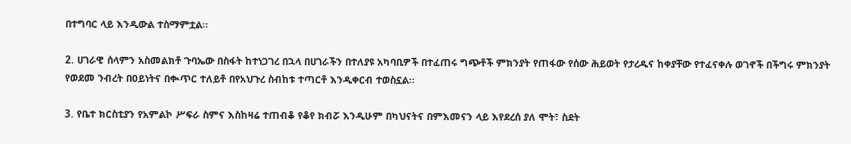በተግባር ላይ እንዲውል ተስማምቷል፡፡

2. ሀገራዊ ሰላምን አስመልክቶ ጉባኤው በስፋት ከተነጋገረ በኋላ በሀገራችን በተለያዩ አካባቢዎች በተፈጠሩ ግጭቶች ምክንያት የጠፋው የሰው ሕይወት የታረዱና ከቀያቸው የተፈናቀሉ ወገኖች በችግሩ ምክንያት የወደመ ንብረት በዐይነትና በቊጥር ተለይቶ በየአህጉረ ስብከቱ ተጣርቶ እንዲቀርብ ተወስኗል፡፡

3. የቤተ ክርስቲያን የአምልኮ ሥፍራ ስምና እስከዛሬ ተጠብቆ የቆየ ክብሯ እንዲሁም በካህናትና በምእመናን ላይ እየደረሰ ያለ ሞት፣ ስደት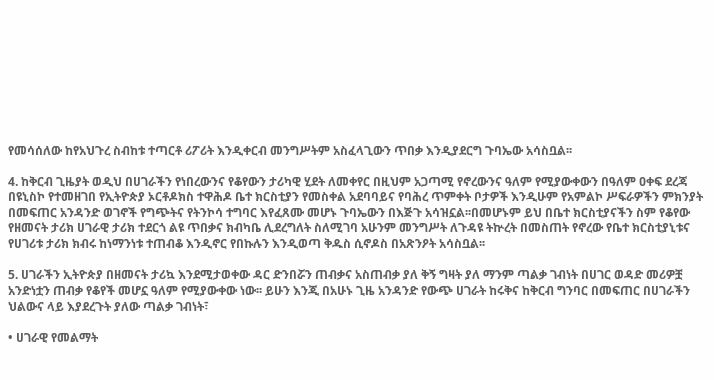የመሳሰለው ከየአህጉረ ስብከቱ ተጣርቶ ሪፖሪት እንዲቀርብ መንግሥትም አስፈላጊውን ጥበቃ እንዲያደርግ ጉባኤው አሳስቧል፡፡

4. ከቅርብ ጊዜያት ወዲህ በሀገራችን የነበረውንና የቆየውን ታሪካዊ ሂደት ለመቀየር በዚህም አጋጣሚ የኖረውንና ዓለም የሚያውቀውን በዓለም ዐቀፍ ደረጃ በዩኒስኮ የተመዘገበ የኢትዮጵያ ኦርቶዶክስ ተዋሕዶ ቤተ ክርስቲያን የመስቀል አደባባይና የባሕረ ጥምቀት ቦታዎች እንዲሁም የአምልኮ ሥፍራዎችን ምክንያት በመፍጠር አንዳንድ ወገኖች የግጭትና የትንኮሳ ተግባር እየፈጸሙ መሆኑ ጉባኤውን በእጅጉ አሳዝኗል፡፡በመሆኑም ይህ በቤተ ክርስቲያናችን ስም የቆየው የዘመናት ታሪክ ሀገራዊ ታሪክ ተደርጎ ልዩ ጥበቃና ክብካቤ ሊደረግለት ስለሚገባ አሁንም መንግሥት ለጉዳዩ ትኵረት በመስጠት የኖረው የቤተ ክርስቲያኒቱና የሀገሪቱ ታሪክ ክብሩ ከነማንነቱ ተጠብቆ እንዲኖር የበኩሉን እንዲወጣ ቅዱስ ሲኖዶስ በአጽንዖት አሳስቧል፡፡

5. ሀገራችን ኢትዮጵያ በዘመናት ታሪኳ እንደሚታወቀው ዳር ድንበሯን ጠብቃና አስጠብቃ ያለ ቅኝ ግዛት ያለ ማንም ጣልቃ ገብነት በሀገር ወዳድ መሪዎቿ አንድነቷን ጠብቃ የቆየች መሆኗ ዓለም የሚያውቀው ነው፡፡ ይሁን እንጂ በአሁኑ ጊዜ አንዳንድ የውጭ ሀገራት ከሩቅና ከቅርብ ግንባር በመፍጠር በሀገራችን ህልውና ላይ እያደረጉት ያለው ጣልቃ ገብነት፣

• ሀገራዊ የመልማት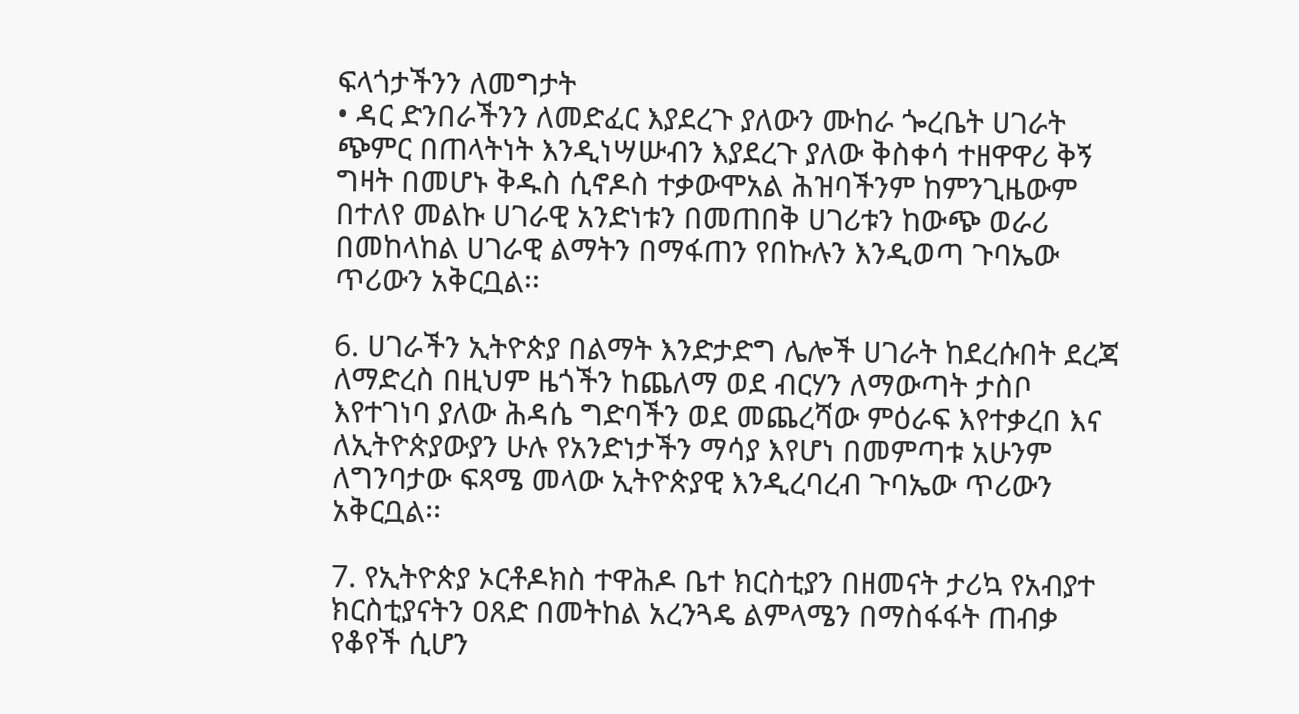ፍላጎታችንን ለመግታት
• ዳር ድንበራችንን ለመድፈር እያደረጉ ያለውን ሙከራ ጐረቤት ሀገራት ጭምር በጠላትነት እንዲነሣሡብን እያደረጉ ያለው ቅስቀሳ ተዘዋዋሪ ቅኝ ግዛት በመሆኑ ቅዱስ ሲኖዶስ ተቃውሞአል ሕዝባችንም ከምንጊዜውም በተለየ መልኩ ሀገራዊ አንድነቱን በመጠበቅ ሀገሪቱን ከውጭ ወራሪ በመከላከል ሀገራዊ ልማትን በማፋጠን የበኩሉን እንዲወጣ ጉባኤው ጥሪውን አቅርቧል፡፡

6. ሀገራችን ኢትዮጵያ በልማት እንድታድግ ሌሎች ሀገራት ከደረሱበት ደረጃ ለማድረስ በዚህም ዜጎችን ከጨለማ ወደ ብርሃን ለማውጣት ታስቦ እየተገነባ ያለው ሕዳሴ ግድባችን ወደ መጨረሻው ምዕራፍ እየተቃረበ እና ለኢትዮጵያውያን ሁሉ የአንድነታችን ማሳያ እየሆነ በመምጣቱ አሁንም ለግንባታው ፍጻሜ መላው ኢትዮጵያዊ እንዲረባረብ ጉባኤው ጥሪውን አቅርቧል፡፡

7. የኢትዮጵያ ኦርቶዶክስ ተዋሕዶ ቤተ ክርስቲያን በዘመናት ታሪኳ የአብያተ ክርስቲያናትን ዐጸድ በመትከል አረንጓዴ ልምላሜን በማስፋፋት ጠብቃ የቆየች ሲሆን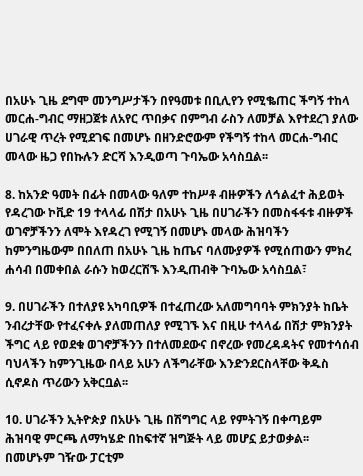በአሁኑ ጊዜ ደግሞ መንግሥታችን በየዓመቱ በቢሊየን የሚቈጠር ችግኝ ተከላ መርሐ-ግብር ማዘጋጀቱ ለአየር ጥበቃና በምግብ ራስን ለመቻል እየተደረገ ያለው ሀገራዊ ጥረት የሚደገፍ በመሆኑ በዘንድሮውም የችግኝ ተከላ መርሐ-ግብር መላው ዜጋ የበኩሉን ድርሻ እንዲወጣ ጉባኤው አሳስቧል፡፡

8. ከአንድ ዓመት በፊት በመላው ዓለም ተከሥቶ ብዙዎችን ለኅልፈተ ሕይወት የዳረገው ኮቪድ 19 ተላላፊ በሽታ በአሁኑ ጊዜ በሀገራችን በመስፋፋቱ ብዙዎች ወገኖቻችንን ለሞት እየዳረገ የሚገኝ በመሆኑ መላው ሕዝባችን ከምንግዜውም በበለጠ በአሁኑ ጊዜ ከጤና ባለሙያዎች የሚሰጠውን ምክረ ሐሳብ በመቀበል ራሱን ከወረርሽኙ እንዲጠብቅ ጉባኤው አሳስቧል፣

9. በሀገራችን በተለያዩ አካባቢዎች በተፈጠረው አለመግባባት ምክንያት ከቤት ንብረታቸው የተፈናቀሉ ያለመጠለያ የሚገኙ እና በዚሁ ተላላፊ በሽታ ምክንያት ችግር ላይ የወደቁ ወገኖቻችንን በተለመደውና በኖረው የመረዳዳትና የመተሳሰብ ባህላችን ከምንጊዜው በላይ አሁን ለችግራቸው እንድንደርስላቸው ቅዱስ ሲኖዶስ ጥሪውን አቅርቧል፡፡

10. ሀገራችን ኢትዮጵያ በአሁኑ ጊዜ በሽግግር ላይ የምትገኝ በቀጣይም ሕዝባዊ ምርጫ ለማካሄድ በከፍተኛ ዝግጅት ላይ መሆኗ ይታወቃል፡፡ በመሆኑም ገዥው ፓርቲም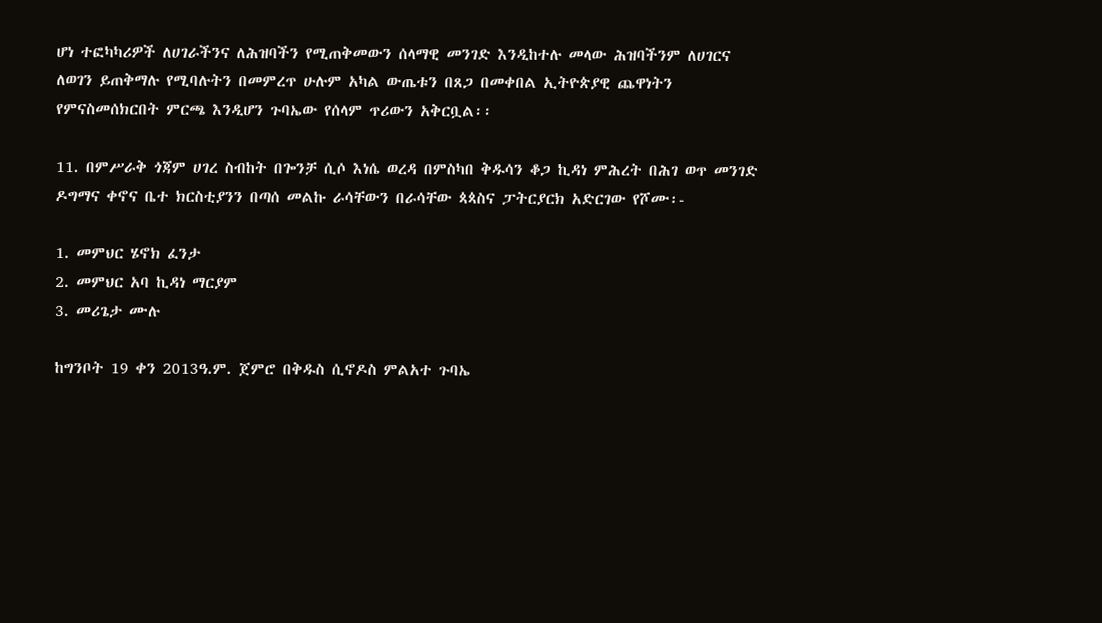ሆነ ተፎካካሪዎች ለሀገራችንና ለሕዝባችን የሚጠቅመውን ሰላማዊ መንገድ እንዲከተሉ መላው ሕዝባችንም ለሀገርና ለወገን ይጠቅማሉ የሚባሉትን በመምረጥ ሁሉም አካል ውጤቱን በጸጋ በመቀበል ኢትዮጵያዊ ጨዋነትን የምናስመሰክርበት ምርጫ እንዲሆን ጉባኤው የሰላም ጥሪውን አቅርቧል፡፡

11. በምሥራቅ ጎጃም ሀገረ ስብከት በጐንቻ ሲሶ እነሴ ወረዳ በምስካበ ቅዱሳን ቆጋ ኪዳነ ምሕረት በሕገ ወጥ መንገድ ዶግማና ቀኖና ቤተ ክርስቲያንን በጣሰ መልኩ ራሳቸውን በራሳቸው ጳጳስና ፓትርያርክ አድርገው የሾሙ፡-

1. መምህር ሄኖክ ፈንታ
2. መምህር አባ ኪዳነ ማርያም
3. መሪጌታ ሙሉ

ከግንቦት 19 ቀን 2013ዓ.ም. ጀምሮ በቅዱስ ሲኖዶስ ምልአተ ጉባኤ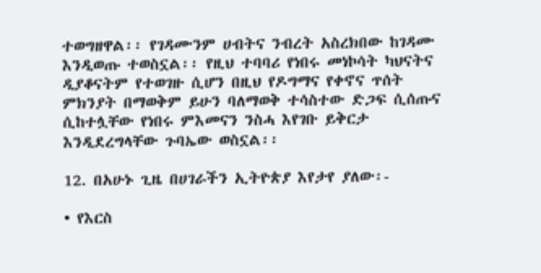ተወግዘዋል፡፡ የገዳሙንም ሀብትና ንብረት አስረክበው ከገዳሙ እንዲወጡ ተወስኗል፡፡ የዚህ ተባባሪ የነበሩ መነኮሳት ካህናትና ዲያቆናትም የተወገዙ ሲሆን በዚህ የዶግማና የቀኖና ጥሰት ምክንያት በማወቅም ይሁን ባለማወቅ ተሳስተው ድጋፍ ሲሰጡና ሲከተሏቸው የነበሩ ምእመናን ንስሓ እየገቡ ይቅርታ እንዲደረግላቸው ጉባኤው ወስኗል፡፡

12. በአሁኑ ጊዜ በሀገራችን ኢትዮጵያ እየታየ ያለው፡-

• የእርስ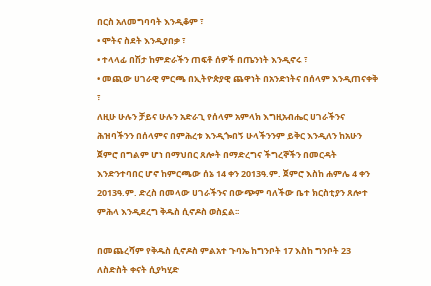በርስ አለመግባባት እንዲቆም ፣
• ሞትና ስደት እንዲያበቃ ፣
• ተላላፊ በሽታ ከምድራችን ጠፍቶ ሰዎች በጤንነት እንዲኖሩ ፣
• መጪው ሀገራዊ ምርጫ በኢትዮጵያዊ ጨዋነት በአንድነትና በሰላም እንዲጠናቀቅ ፣
ለዚሁ ሁሉን ቻይና ሁሉን አድራጊ የሰላም አምላክ እግዚአብሔር ሀገራችንና ሕዝባችንን በሰላምና በምሕረቱ እንዲጐበኝ ሁላችንንም ይቅር እንዲለን ከአሁን ጀምሮ በግልም ሆነ በማህበር ጸሎት በማድረግና ችግረኞችን በመርዳት እንድንተባበር ሆኖ ከምርጫው ሰኔ 14 ቀን 2013ዓ.ም. ጀምሮ እስከ ሐምሌ 4 ቀን 2013ዓ.ም. ድረስ በመላው ሀገራችንና በውጭም ባለችው ቤተ ክርስቲያን ጸሎተ ምሕላ እንዲደረግ ቅዱስ ሲኖዶስ ወስኗል፡፡

በመጨረሻም የቅዱስ ሲኖዶስ ምልአተ ጉባኤ ከግንቦት 17 እስከ ግንቦት 23 ለስድስት ቀናት ሲያካሂድ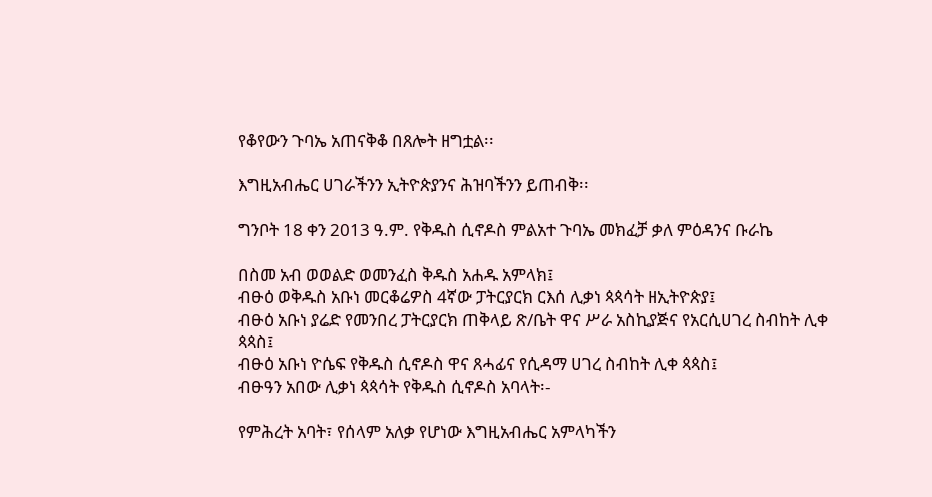የቆየውን ጉባኤ አጠናቅቆ በጸሎት ዘግቷል፡፡

እግዚአብሔር ሀገራችንን ኢትዮጵያንና ሕዝባችንን ይጠብቅ፡፡

ግንቦት 18 ቀን 2013 ዓ.ም. የቅዱስ ሲኖዶስ ምልአተ ጉባኤ መክፈቻ ቃለ ምዕዳንና ቡራኬ

በስመ አብ ወወልድ ወመንፈስ ቅዱስ አሐዱ አምላክ፤
ብፁዕ ወቅዱስ አቡነ መርቆሬዎስ 4ኛው ፓትርያርክ ርእሰ ሊቃነ ጳጳሳት ዘኢትዮጵያ፤
ብፁዕ አቡነ ያሬድ የመንበረ ፓትርያርክ ጠቅላይ ጽ/ቤት ዋና ሥራ አስኪያጅና የአርሲሀገረ ስብከት ሊቀ ጳጳስ፤
ብፁዕ አቡነ ዮሴፍ የቅዱስ ሲኖዶስ ዋና ጸሓፊና የሲዳማ ሀገረ ስብከት ሊቀ ጳጳስ፤
ብፁዓን አበው ሊቃነ ጳጳሳት የቅዱስ ሲኖዶስ አባላት፡-

የምሕረት አባት፣ የሰላም አለቃ የሆነው እግዚአብሔር አምላካችን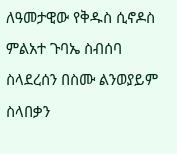ለዓመታዊው የቅዱስ ሲኖዶስ ምልአተ ጉባኤ ስብሰባ ስላደረሰን በስሙ ልንወያይም ስላበቃን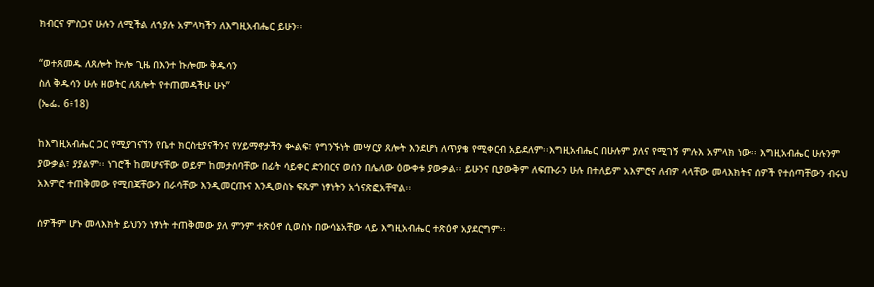ክብርና ምስጋና ሁሉን ለሚችል ለኀያሉ አምላካችን ለእግዚአብሔር ይሁን፡፡

“ወተጸመዱ ለጸሎት ኵሎ ጊዜ በእንተ ኩሎሙ ቅዱሳን
ስለ ቅዱሳን ሁሉ ዘወትር ለጸሎት የተጠመዳችሁ ሁኑ”
(ኤፌ. 6፥18)

ከእግዚአብሔር ጋር የሚያገናኘን የቤተ ክርስቲያናችንና የሃይማኖታችን ቊልፍ፣ የግንኙነት መሣርያ ጸሎት እንደሆነ ለጥያቄ የሚቀርብ አይደለም፡፡እግዚአብሔር በሁሉም ያለና የሚገኝ ምሉእ አምላክ ነው፡፡ እግዚአብሔር ሁሉንም ያውቃል፣ ያያልም፡፡ ነገሮች ከመሆናቸው ወይም ከመታሰባቸው በፊት ሳይቀር ድንበርና ወሰን በሌለው ዕውቀቱ ያውቃል፡፡ ይሁንና ቢያውቅም ለፍጡራን ሁሉ በተለይም አእምሮና ለብዎ ላላቸው መላእክትና ሰዎች የተሰጣቸውን ብሩህ አእምሮ ተጠቅመው የሚበጃቸውን በራሳቸው እንዲመርጡና እንዲወስኑ ፍጹም ነፃነትን አጎናጽፎአቸዋል፡፡

ሰዎችም ሆኑ መላእክት ይህንን ነፃነት ተጠቅመው ያለ ምንም ተጽዕኖ ሲወስኑ በውሳኔአቸው ላይ እግዚአብሔር ተጽዕኖ አያደርግም፡፡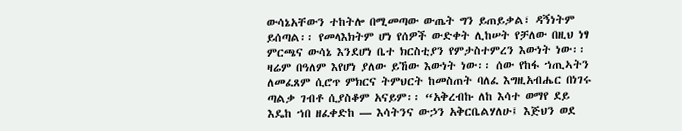ውሳኔአቸውን ተከትሎ በሚመጣው ውጤት ግን ይጠይቃል፣ ዳኝነትም ይሰጣል፡፡ የመላእክትም ሆነ የሰዎች ውድቀት ሊከሠት የቻለው በዚህ ነፃ ምርጫና ውሳኔ እንደሆነ ቤተ ክርስቲያን የምታስተምረን እውነት ነው፡፡ ዛሬም በዓለም እየሆነ ያለው ይኸው እውነት ነው፡፡ ሰው የከፋ ኀጢኣትን ለመፈጸም ሲሮጥ ምክርና ትምህርት ከመስጠት ባለፈ እግዚአብሔር በነገሩ ጣልቃ ገብቶ ሲያስቆም አናይም፡፡ “አቅረብኩ ለከ እሳተ ወማየ ደይ እዴከ ኀበ ዘፈቀድከ — እሳትንና ውኃን አቅርቤልሃለሁ፤ እጅህን ወደ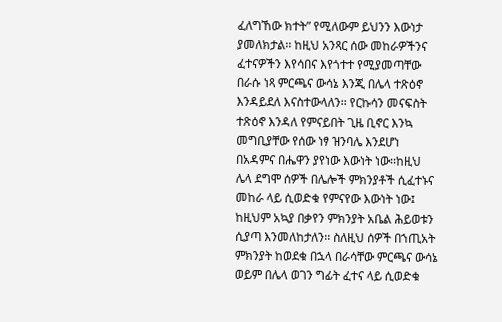ፈለግኸው ክተት” የሚለውም ይህንን እውነታ ያመለክታል፡፡ ከዚህ አንጻር ሰው መከራዎችንና ፈተናዎችን እየሳበና እየጎተተ የሚያመጣቸው በራሱ ነጻ ምርጫና ውሳኔ እንጂ በሌላ ተጽዕኖ እንዳይደለ እናስተውላለን፡፡ የርኩሳን መናፍስት ተጽዕኖ እንዳለ የምናይበት ጊዜ ቢኖር እንኳ መግቢያቸው የሰው ነፃ ዝንባሌ እንደሆነ በአዳምና በሔዋን ያየነው እውነት ነው፡፡ከዚህ ሌላ ደግሞ ሰዎች በሌሎች ምክንያቶች ሲፈተኑና መከራ ላይ ሲወድቁ የምናየው እውነት ነው፤ ከዚህም አኳያ በቃየን ምክንያት አቤል ሕይወቱን ሲያጣ እንመለከታለን፡፡ ስለዚህ ሰዎች በኀጢአት ምክንያት ከወደቁ በኋላ በራሳቸው ምርጫና ውሳኔ ወይም በሌላ ወገን ግፊት ፈተና ላይ ሲወድቁ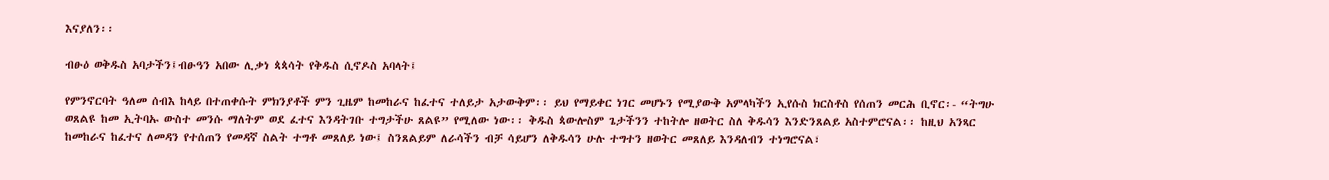እናያለን፡፡

ብፁዕ ወቅዱስ አባታችን፤ብፁዓን አበው ሊቃነ ጳጳሳት የቅዱስ ሲኖዶስ አባላት፤

የምንኖርባት ዓለመ ሰብእ ከላይ በተጠቀሱት ምክንያቶች ምን ጊዜም ከመከራና ከፈተና ተለይታ አታውቅም፡፡ ይህ የማይቀር ነገር መሆኑን የሚያውቅ አምላካችን ኢየሱስ ክርስቶስ የሰጠን መርሕ ቢኖር፡- “ትግሁ ወጸልዩ ከመ ኢትባኡ ውስተ መንሱ ማለትም ወደ ፈተና እንዳትገቡ ተግታችሁ ጸልዩ” የሚለው ነው፡፡ ቅዱስ ጳውሎስም ጌታችንን ተከትሎ ዘወትር ስለ ቅዱሳን እንድንጸልይ አስተምሮናል፡፡ ከዚህ አንጻር ከመከራና ከፈተና ለመዳን የተሰጠን የመዳኛ ስልት ተግቶ መጸለይ ነው፤ ስንጸልይም ለራሳችን ብቻ ሳይሆን ለቅዱሳን ሁሉ ተግተን ዘወትር መጸለይ እንዳለብን ተነግሮናል፣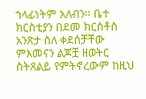ኀላፊነትም አለብን፡፡ ቤተ ክርስቲያን በደመ ክርስቶስ አንጽታ ስለ ቀደሰቻቸው ምእመናን ልጆቿ ዘወትር ስትጸልይ የምትኖረውም ከዚህ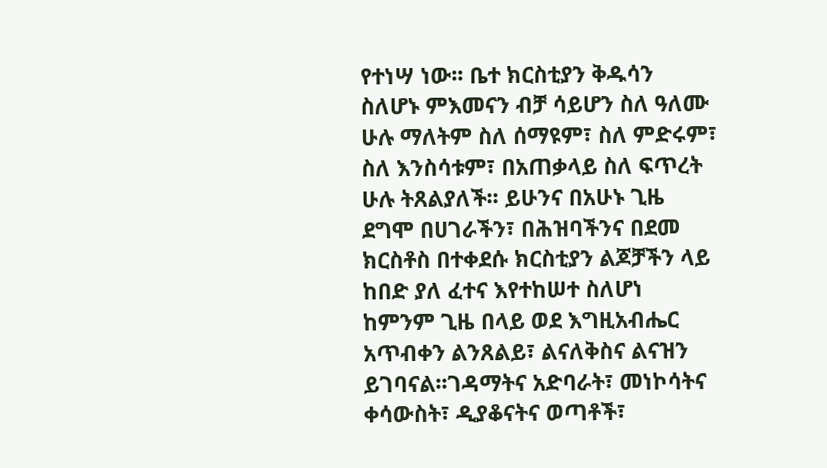የተነሣ ነው፡፡ ቤተ ክርስቲያን ቅዱሳን ስለሆኑ ምእመናን ብቻ ሳይሆን ስለ ዓለሙ ሁሉ ማለትም ስለ ሰማዩም፣ ስለ ምድሩም፣ ስለ እንስሳቱም፣ በአጠቃላይ ስለ ፍጥረት ሁሉ ትጸልያለች፡፡ ይሁንና በአሁኑ ጊዜ ደግሞ በሀገራችን፣ በሕዝባችንና በደመ ክርስቶስ በተቀደሱ ክርስቲያን ልጆቻችን ላይ ከበድ ያለ ፈተና እየተከሠተ ስለሆነ ከምንም ጊዜ በላይ ወደ እግዚአብሔር አጥብቀን ልንጸልይ፣ ልናለቅስና ልናዝን ይገባናል፡፡ገዳማትና አድባራት፣ መነኮሳትና ቀሳውስት፣ ዲያቆናትና ወጣቶች፣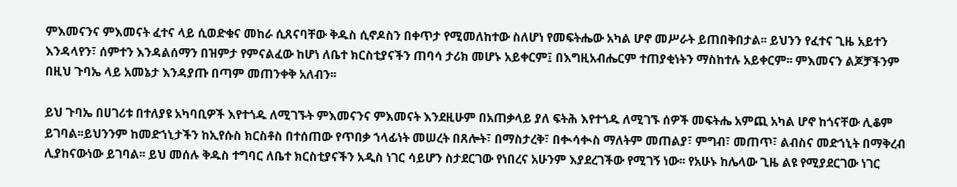ምእመናንና ምእመናት ፈተና ላይ ሲወድቁና መከራ ሲጸናባቸው ቅዱስ ሲኖዶስን በቀጥታ የሚመለከተው ስለሆነ የመፍትሔው አካል ሆኖ መሥራት ይጠበቅበታል፡፡ ይህንን የፈተና ጊዜ አይተን እንዳላየን፣ ሰምተን እንዳልሰማን በዝምታ የምናልፈው ከሆነ ለቤተ ክርስቲያናችን ጠባሳ ታሪክ መሆኑ አይቀርም፤ በእግዚአብሔርም ተጠያቂነትን ማስከተሉ አይቀርም፡፡ ምእመናን ልጆቻችንም በዚህ ጉባኤ ላይ አመኔታ እንዳያጡ በጣም መጠንቀቅ አለብን፡፡

ይህ ጉባኤ በሀገሪቱ በተለያዩ አካባቢዎች እየተጎዱ ለሚገኙት ምእመናንና ምእመናት እንደዚሁም በአጠቃላይ ያለ ፍትሕ እየተጎዱ ለሚገኙ ሰዎች መፍትሔ አምጪ አካል ሆኖ ከጎናቸው ሊቆም ይገባል፡፡ይህንንም ከመድኀኒታችን ከኢየሱስ ክርስቶስ በተሰጠው የጥበቃ ኀላፊነት መሠረት በጸሎት፣ በማስታረቅ፣ በቊሳቊስ ማለትም መጠልያ፣ ምግብ፣ መጠጥ፣ ልብስና መድኀኒት በማቅረብ ሊያከናውነው ይገባል፡፡ ይህ መሰሉ ቅዱስ ተግባር ለቤተ ክርስቲያናችን አዲስ ነገር ሳይሆን ስታደርገው የነበረና አሁንም እያደረገችው የሚገኝ ነው፡፡ የአሁኑ ከሌላው ጊዜ ልዩ የሚያደርገው ነገር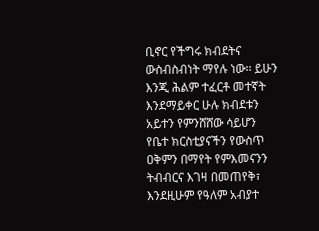ቢኖር የችግሩ ክብደትና ውስብስብነት ማየሉ ነው፡፡ ይሁን እንጂ ሕልም ተፈርቶ መተኛት እንደማይቀር ሁሉ ክብደቱን አይተን የምንሸሸው ሳይሆን የቤተ ክርስቲያናችን የውስጥ ዐቅምን በማየት የምእመናንን ትብብርና እገዛ በመጠየቅ፣ እንደዚሁም የዓለም አብያተ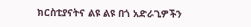ክርስቲያናትና ልዩ ልዩ በጎ አድራጊዎችን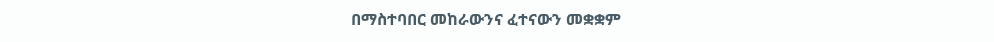በማስተባበር መከራውንና ፈተናውን መቋቋም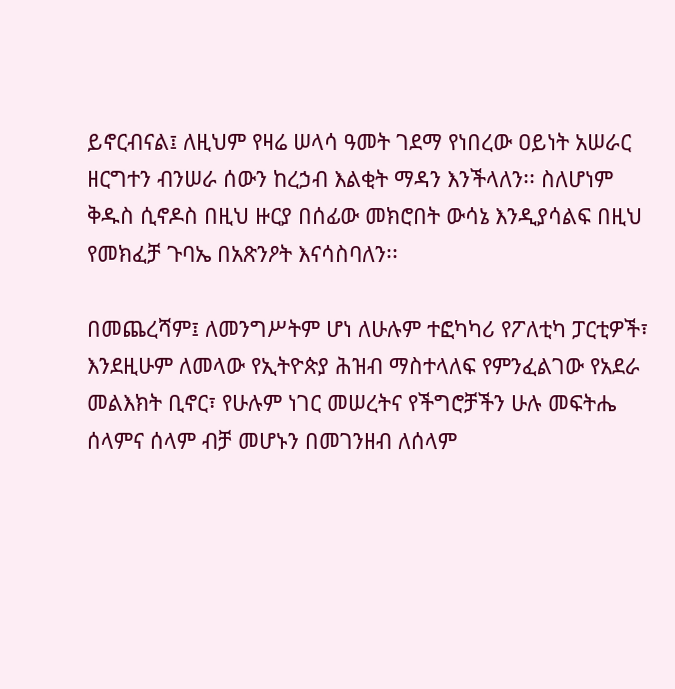ይኖርብናል፤ ለዚህም የዛሬ ሠላሳ ዓመት ገደማ የነበረው ዐይነት አሠራር ዘርግተን ብንሠራ ሰውን ከረኃብ እልቂት ማዳን እንችላለን፡፡ ስለሆነም ቅዱስ ሲኖዶስ በዚህ ዙርያ በሰፊው መክሮበት ውሳኔ እንዲያሳልፍ በዚህ የመክፈቻ ጉባኤ በአጽንዖት እናሳስባለን፡፡

በመጨረሻም፤ ለመንግሥትም ሆነ ለሁሉም ተፎካካሪ የፖለቲካ ፓርቲዎች፣ እንደዚሁም ለመላው የኢትዮጵያ ሕዝብ ማስተላለፍ የምንፈልገው የአደራ መልእክት ቢኖር፣ የሁሉም ነገር መሠረትና የችግሮቻችን ሁሉ መፍትሔ ሰላምና ሰላም ብቻ መሆኑን በመገንዘብ ለሰላም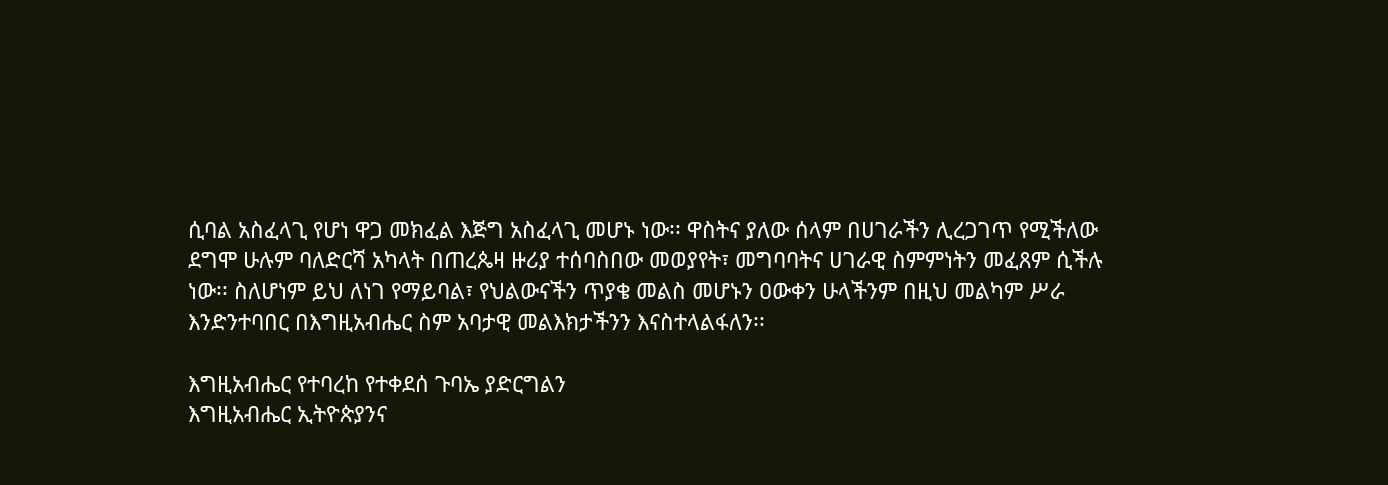ሲባል አስፈላጊ የሆነ ዋጋ መክፈል እጅግ አስፈላጊ መሆኑ ነው፡፡ ዋስትና ያለው ሰላም በሀገራችን ሊረጋገጥ የሚችለው ደግሞ ሁሉም ባለድርሻ አካላት በጠረጴዛ ዙሪያ ተሰባስበው መወያየት፣ መግባባትና ሀገራዊ ስምምነትን መፈጸም ሲችሉ ነው፡፡ ስለሆነም ይህ ለነገ የማይባል፣ የህልውናችን ጥያቄ መልስ መሆኑን ዐውቀን ሁላችንም በዚህ መልካም ሥራ እንድንተባበር በእግዚአብሔር ስም አባታዊ መልእክታችንን እናስተላልፋለን፡፡

እግዚአብሔር የተባረከ የተቀደሰ ጉባኤ ያድርግልን
እግዚአብሔር ኢትዮጵያንና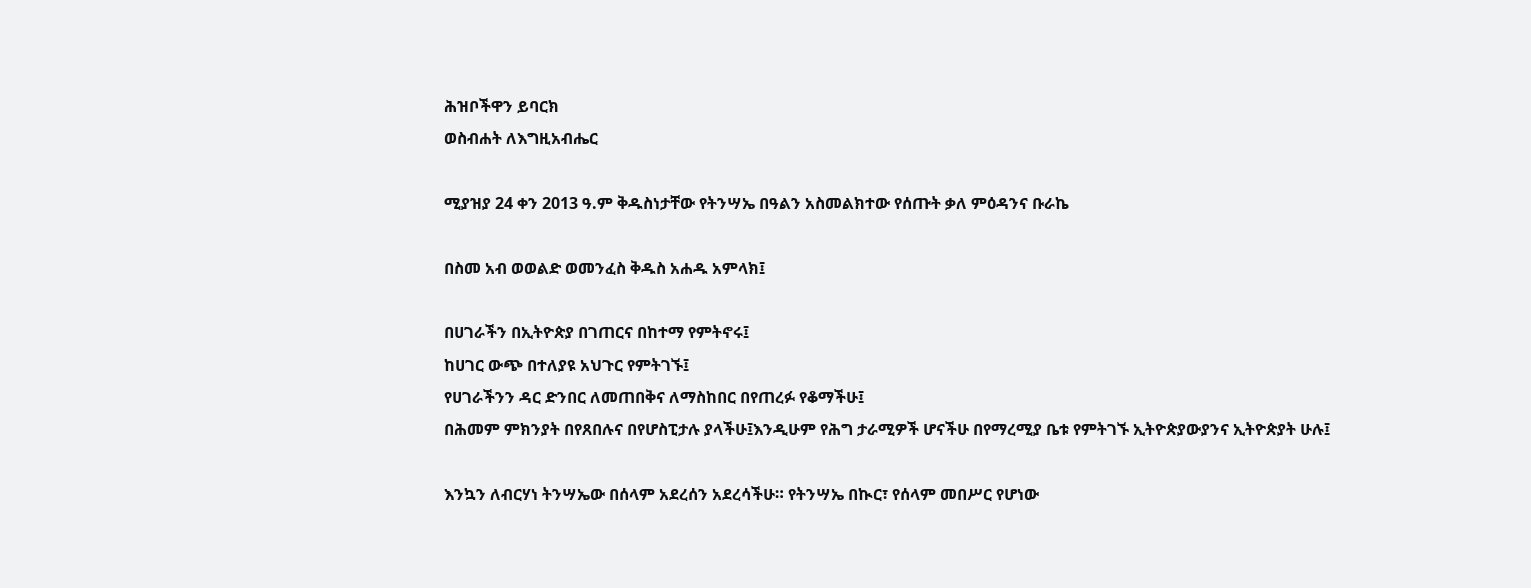ሕዝቦችዋን ይባርክ
ወስብሐት ለእግዚአብሔር

ሚያዝያ 24 ቀን 2013 ዓ.ም ቅዱስነታቸው የትንሣኤ በዓልን አስመልክተው የሰጡት ቃለ ምዕዳንና ቡራኬ

በስመ አብ ወወልድ ወመንፈስ ቅዱስ አሐዱ አምላክ፤

በሀገራችን በኢትዮጵያ በገጠርና በከተማ የምትኖሩ፤
ከሀገር ውጭ በተለያዩ አህጉር የምትገኙ፤
የሀገራችንን ዳር ድንበር ለመጠበቅና ለማስከበር በየጠረፉ የቆማችሁ፤
በሕመም ምክንያት በየጸበሉና በየሆስፒታሉ ያላችሁ፤እንዲሁም የሕግ ታራሚዎች ሆናችሁ በየማረሚያ ቤቱ የምትገኙ ኢትዮጵያውያንና ኢትዮጵያት ሁሉ፤

እንኳን ለብርሃነ ትንሣኤው በሰላም አደረሰን አደረሳችሁ። የትንሣኤ በኲር፣ የሰላም መበሥር የሆነው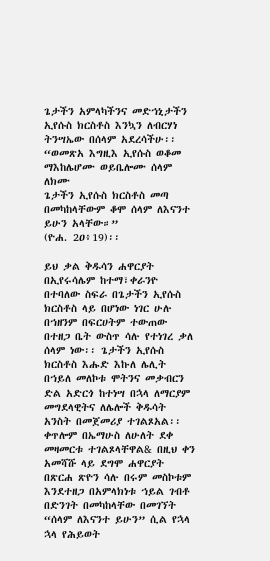ጌታችን አምላካችንና መድኀኒታችን ኢየሱስ ክርስቶስ እንኳን ለብርሃነ ትንሣኤው በሰላም አደረሳችሁ፡፡
“ወመጽአ እግዚእ ኢየሱስ ወቆመ ማእከሌሆሙ ወይቤሎሙ ሰላም ለክሙ
ጌታችን ኢየሱስ ክርስቶስ መጣ በመካከላቸውም ቆሞ ሰላም ለእናንተ ይሁን አላቸው።”
(ዮሐ. 2ዐ፥19)፡፡

ይህ ቃል ቅዱሳን ሐዋርያት በኢየሩሳሌም ከተማ፣ቀራንዮ በተባለው ስፍራ በጌታችን ኢየሱስ ክርስቶስ ላይ በሆነው ነገር ሁሉ በኀዘንም በፍርሀትም ተውጠው በተዘጋ ቤት ውስጥ ሳሉ የተነገረ ቃለ ሰላም ነው፡፡ ጌታችን ኢየሱስ ክርስቶስ እሑድ እኩለ ሌሊት በኀይለ መለኮቱ ሞትንና መቃብርን ድል አድርጎ ከተነሣ በኋላ ለማርያም መግደላዊትና ለሌሎች ቅዱሳት አንስት በመጀመሪያ ተገልጾአል፡፡ ቀጥሎም በኤማሁስ ለሁለት ደቀ መዛመርቱ ተገልጾላቸዋል& በዚህ ቀን አመሻሹ ላይ ደግሞ ሐዋርያት በጽርሐ ጽዮን ሳሉ በሩም መስኮቱም እንደተዘጋ በአምላክነቱ ኀይል ገብቶ በድንገት በመካከላቸው በመገኘት “ሰላም ለእናንተ ይሁን” ሲል የኋላ ኋላ የሕይወት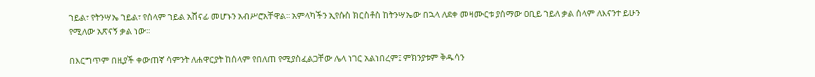ኀይል፣ የትንሣኤ ኀይል፣ የሰላም ኀይል አሸናፊ መሆኑን አብሥሮአቸዋል፡፡ አምላካችን ኢየሱስ ክርስቶስ ከትንሣኤው በኋላ ለደቀ መዛሙርቱ ያሰማው ዐቢይ ኀይለ ቃል ሰላም ለእናንተ ይሁን የሚለው አጽናኝ ቃል ነው፡፡

በእርግጥም በዚያች ቀውጠኛ ሳምንት ለሐዋርያት ከሰላም የበለጠ የሚያስፈልጋቸው ሌላ ነገር አልነበረም፤ ምክንያቱም ቅዱሳን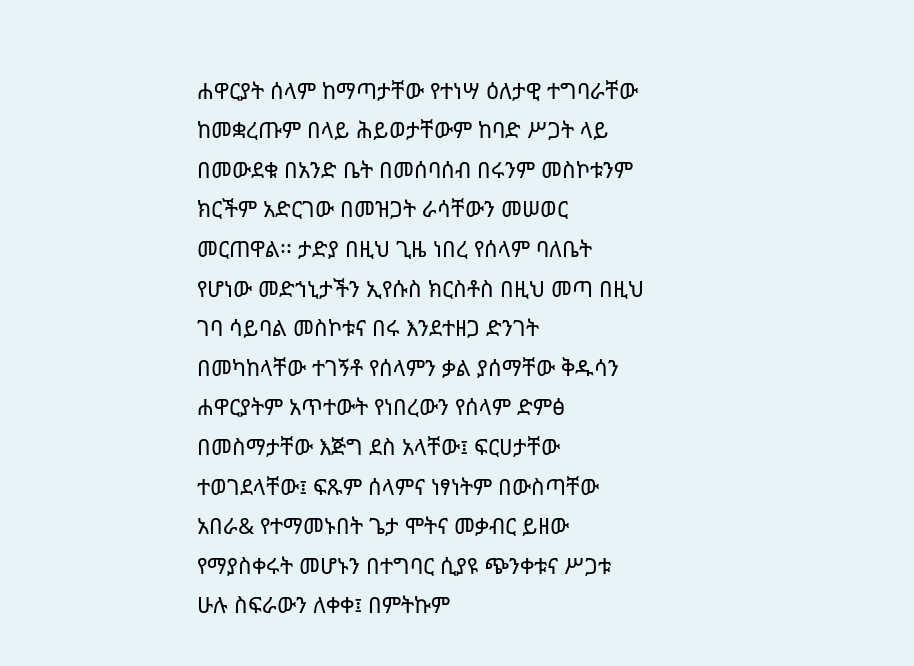ሐዋርያት ሰላም ከማጣታቸው የተነሣ ዕለታዊ ተግባራቸው ከመቋረጡም በላይ ሕይወታቸውም ከባድ ሥጋት ላይ በመውደቁ በአንድ ቤት በመሰባሰብ በሩንም መስኮቱንም ክርችም አድርገው በመዝጋት ራሳቸውን መሠወር መርጠዋል፡፡ ታድያ በዚህ ጊዜ ነበረ የሰላም ባለቤት የሆነው መድኀኒታችን ኢየሱስ ክርስቶስ በዚህ መጣ በዚህ ገባ ሳይባል መስኮቱና በሩ እንደተዘጋ ድንገት በመካከላቸው ተገኝቶ የሰላምን ቃል ያሰማቸው ቅዱሳን ሐዋርያትም አጥተውት የነበረውን የሰላም ድምፅ በመስማታቸው እጅግ ደስ አላቸው፤ ፍርሀታቸው ተወገደላቸው፤ ፍጹም ሰላምና ነፃነትም በውስጣቸው አበራ& የተማመኑበት ጌታ ሞትና መቃብር ይዘው የማያስቀሩት መሆኑን በተግባር ሲያዩ ጭንቀቱና ሥጋቱ ሁሉ ስፍራውን ለቀቀ፤ በምትኩም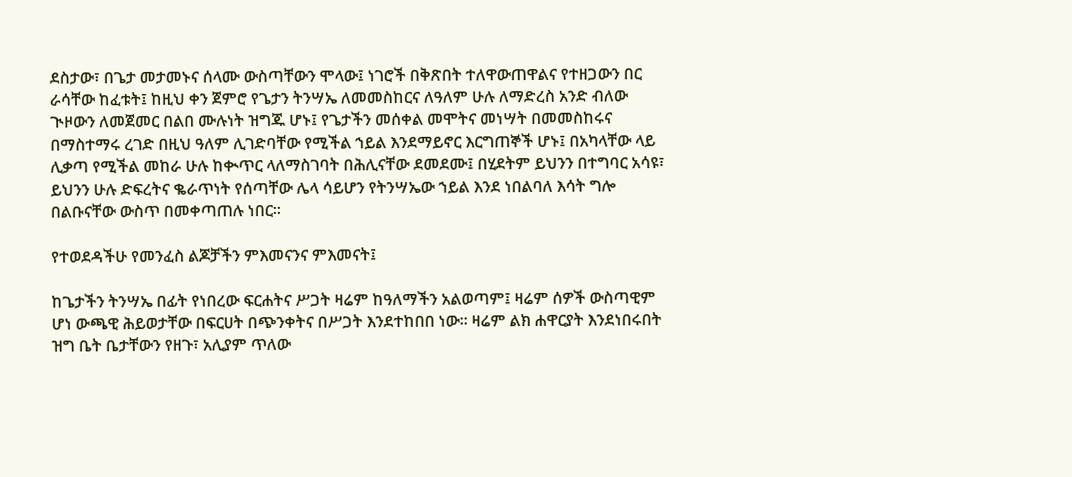ደስታው፣ በጌታ መታመኑና ሰላሙ ውስጣቸውን ሞላው፤ ነገሮች በቅጽበት ተለዋውጠዋልና የተዘጋውን በር ራሳቸው ከፈቱት፤ ከዚህ ቀን ጀምሮ የጌታን ትንሣኤ ለመመስከርና ለዓለም ሁሉ ለማድረስ አንድ ብለው ጒዞውን ለመጀመር በልበ ሙሉነት ዝግጁ ሆኑ፤ የጌታችን መሰቀል መሞትና መነሣት በመመስከሩና በማስተማሩ ረገድ በዚህ ዓለም ሊገድባቸው የሚችል ኀይል እንደማይኖር እርግጠኞች ሆኑ፤ በአካላቸው ላይ ሊቃጣ የሚችል መከራ ሁሉ ከቊጥር ላለማስገባት በሕሊናቸው ደመደሙ፤ በሂደትም ይህንን በተግባር አሳዩ፣ ይህንን ሁሉ ድፍረትና ቈራጥነት የሰጣቸው ሌላ ሳይሆን የትንሣኤው ኀይል እንደ ነበልባለ እሳት ግሎ በልቡናቸው ውስጥ በመቀጣጠሉ ነበር፡፡

የተወደዳችሁ የመንፈስ ልጆቻችን ምእመናንና ምእመናት፤

ከጌታችን ትንሣኤ በፊት የነበረው ፍርሐትና ሥጋት ዛሬም ከዓለማችን አልወጣም፤ ዛሬም ሰዎች ውስጣዊም ሆነ ውጫዊ ሕይወታቸው በፍርሀት በጭንቀትና በሥጋት እንደተከበበ ነው፡፡ ዛሬም ልክ ሐዋርያት እንደነበሩበት ዝግ ቤት ቤታቸውን የዘጉ፣ አሊያም ጥለው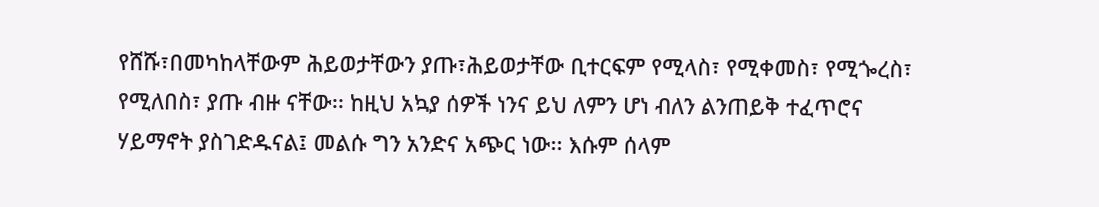የሸሹ፣በመካከላቸውም ሕይወታቸውን ያጡ፣ሕይወታቸው ቢተርፍም የሚላስ፣ የሚቀመስ፣ የሚጐረስ፣ የሚለበስ፣ ያጡ ብዙ ናቸው፡፡ ከዚህ አኳያ ሰዎች ነንና ይህ ለምን ሆነ ብለን ልንጠይቅ ተፈጥሮና ሃይማኖት ያስገድዱናል፤ መልሱ ግን አንድና አጭር ነው፡፡ እሱም ሰላም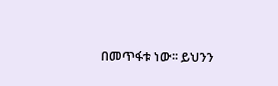በመጥፋቱ ነው፡፡ ይህንን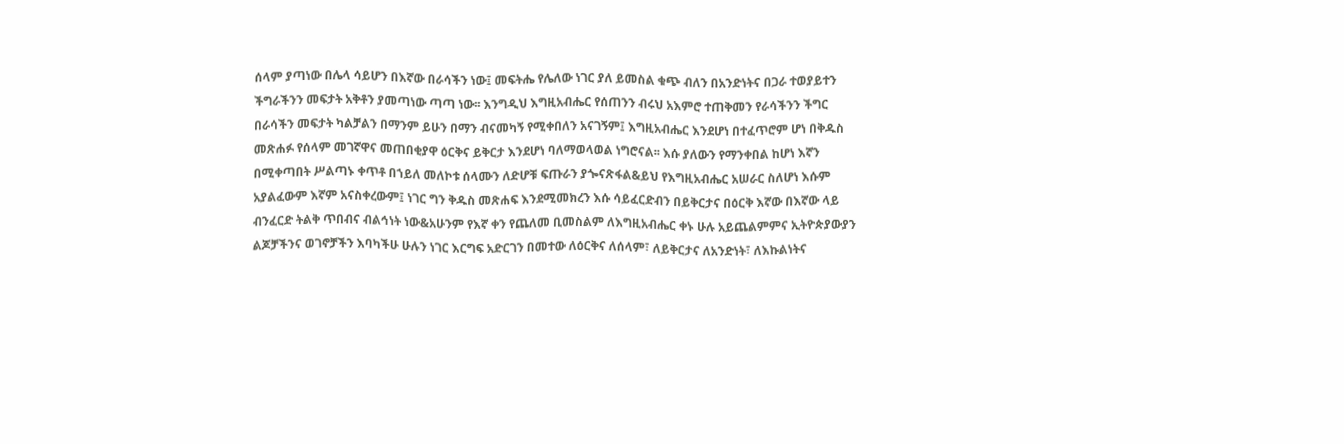ሰላም ያጣነው በሌላ ሳይሆን በእኛው በራሳችን ነው፤ መፍትሔ የሌለው ነገር ያለ ይመስል ቁጭ ብለን በአንድነትና በጋራ ተወያይተን ችግራችንን መፍታት አቅቶን ያመጣነው ጣጣ ነው፡፡ እንግዲህ እግዚአብሔር የሰጠንን ብሩህ አእምሮ ተጠቅመን የራሳችንን ችግር በራሳችን መፍታት ካልቻልን በማንም ይሁን በማን ብናመካኝ የሚቀበለን አናገኝም፤ እግዚአብሔር እንደሆነ በተፈጥሮም ሆነ በቅዱስ መጽሐፉ የሰላም መገኛዋና መጠበቂያዋ ዕርቅና ይቅርታ እንደሆነ ባለማወላወል ነግሮናል፡፡ እሱ ያለውን የማንቀበል ከሆነ እኛን በሚቀጣበት ሥልጣኑ ቀጥቶ በኀይለ መለኮቱ ሰላሙን ለድሆቹ ፍጡራን ያጐናጽፋል&ይህ የእግዚአብሔር አሠራር ስለሆነ እሱም አያልፈውም እኛም አናስቀረውም፤ ነገር ግን ቅዱስ መጽሐፍ እንደሚመክረን እሱ ሳይፈርድብን በይቅርታና በዕርቅ እኛው በእኛው ላይ ብንፈርድ ትልቅ ጥበብና ብልኅነት ነው&አሁንም የእኛ ቀን የጨለመ ቢመስልም ለእግዚአብሔር ቀኑ ሁሉ አይጨልምምና ኢትዮጵያውያን ልጆቻችንና ወገኖቻችን እባካችሁ ሁሉን ነገር እርግፍ አድርገን በመተው ለዕርቅና ለሰላም፣ ለይቅርታና ለአንድነት፣ ለእኩልነትና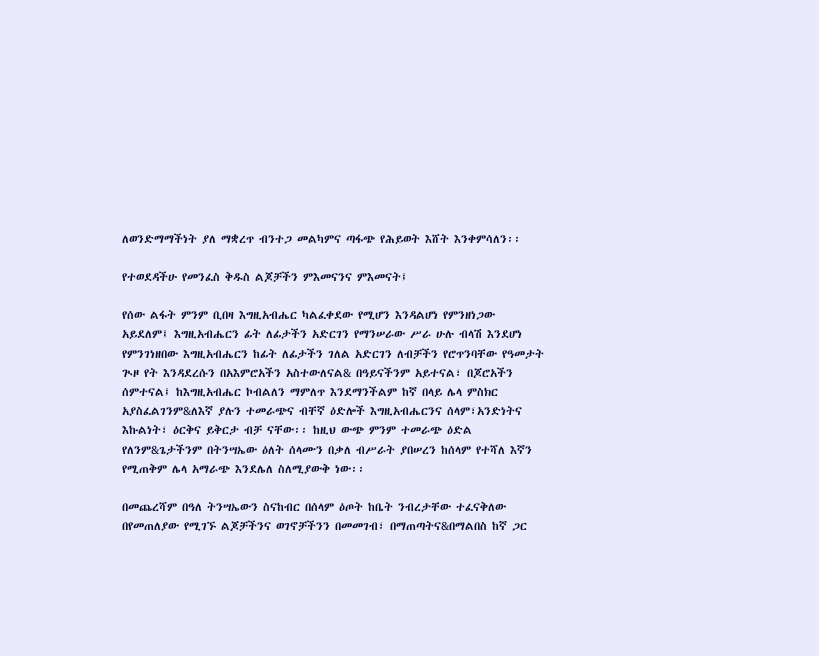ለወንድማማችነት ያለ ማቋረጥ ብንተጋ መልካምና ጣፋጭ የሕይወት እሸት እንቀምሳለን፡፡

የተወደዳችሁ የመንፈስ ቅዱስ ልጆቻችን ምእመናንና ምእመናት፤

የሰው ልፋት ምንም ቢበዛ እግዚአብሔር ካልፈቀደው የሚሆን እንዳልሆነ የምንዘነጋው አይደለም፤ እግዚአብሔርን ፊት ለፊታችን አድርገን የማንሠራው ሥራ ሁሉ ብላሽ እንደሆነ የምንገነዘበው እግዚአብሔርን ከፊት ለፊታችን ገለል አድርገን ለብቻችን የሮጥንባቸው የዓመታት ጒዞ የት እንዳደረሱን በአእምሮአችን አስተውለናል& በዓይናችንም አይተናል፣ በጆሮአችን ሰምተናል፤ ከእግዚአብሔር ኮብልለን ማምለጥ እንደማንችልም ከኛ በላይ ሌላ ምስክር አያስፈልገንም&ለእኛ ያሉን ተመራጭና ብቸኛ ዕድሎች እግዚአብሔርንና ሰላም፣አንድነትና እኩልነት፣ ዕርቅና ይቅርታ ብቻ ናቸው፡፡ ከዚህ ውጭ ምንም ተመራጭ ዕድል የለንም&ጌታችንም በትንሣኤው ዕለት ሰላሙን በቃለ ብሥራት ያበሠረን ከሰላም የተሻለ እኛን የሚጠቅም ሌላ አማራጭ እንደሌለ ስለሚያውቅ ነው፡፡

በመጨረሻም በዓለ ትንሣኤውን ስናከብር በሰላም ዕጦት ከቤት ንብረታቸው ተፈናቅለው በየመጠለያው የሚገኙ ልጆቻችንና ወገኖቻችንን በመመገብ፣ በማጠጣትና&በማልበስ ከኛ ጋር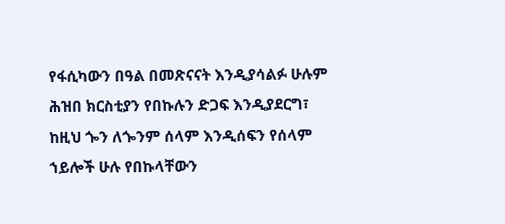የፋሲካውን በዓል በመጽናናት እንዲያሳልፉ ሁሉም ሕዝበ ክርስቲያን የበኩሉን ድጋፍ እንዲያደርግ፣ ከዚህ ጐን ለጐንም ሰላም እንዲሰፍን የሰላም ኀይሎች ሁሉ የበኩላቸውን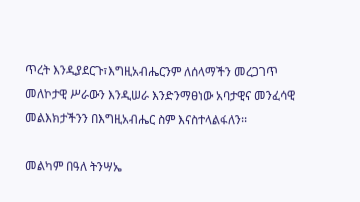ጥረት እንዲያደርጉ፣እግዚአብሔርንም ለሰላማችን መረጋገጥ መለኮታዊ ሥራውን እንዲሠራ እንድንማፀነው አባታዊና መንፈሳዊ መልእክታችንን በእግዚአብሔር ስም እናስተላልፋለን፡፡

መልካም በዓለ ትንሣኤ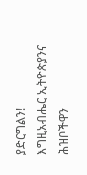ያድርግልን!
እግዚአብሔር ኢትዮጵያንና ሕዝቦችዋን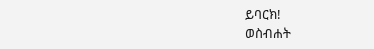ይባርክ!
ወስብሐት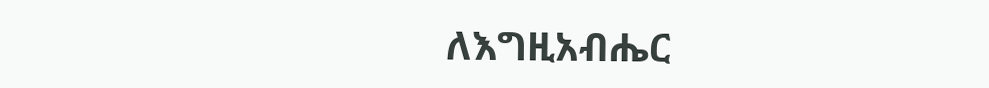ለእግዚአብሔር